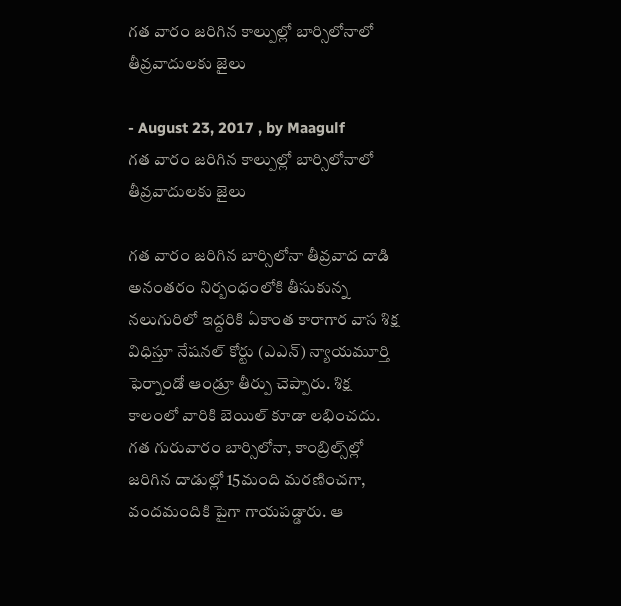గత వారం జరిగిన కాల్పుల్లో బార్సిలోనాలో తీవ్రవాదులకు జైలు

- August 23, 2017 , by Maagulf
గత వారం జరిగిన కాల్పుల్లో బార్సిలోనాలో తీవ్రవాదులకు జైలు

గత వారం జరిగిన బార్సిలోనా తీవ్రవాద దాడి అనంతరం నిర్బంధంలోకి తీసుకున్న నలుగురిలో ఇద్దరికి ఏకాంత కారాగార వాస శిక్ష విధిస్తూ నేషనల్‌ కోర్టు (ఎఎన్‌) న్యాయమూర్తి ఫెర్నాండో ఆండ్రూ తీర్పు చెప్పారు. శిక్ష కాలంలో వారికి బెయిల్‌ కూడా లభించదు. గత గురువారం బార్సిలోనా, కాంబ్రిల్స్‌ల్లో జరిగిన దాడుల్లో 15మంది మరణించగా, వందమందికి పైగా గాయపడ్డారు. ఆ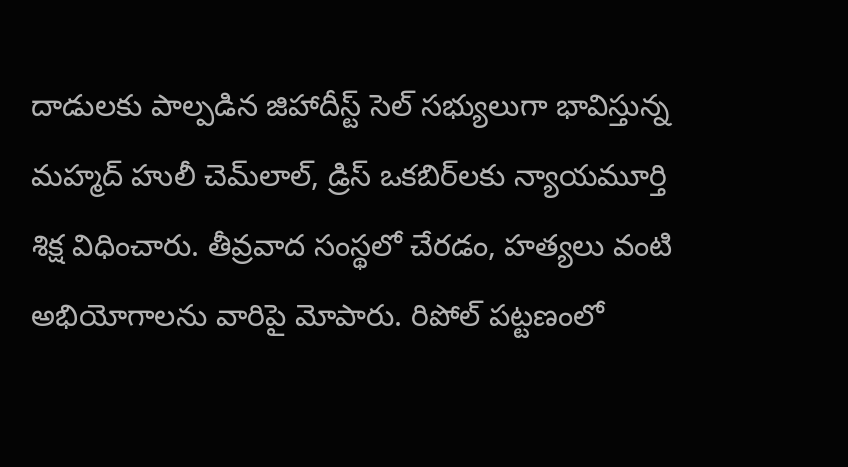దాడులకు పాల్పడిన జిహాదీస్ట్‌ సెల్‌ సభ్యులుగా భావిస్తున్న మహ్మద్‌ హులీ చెమ్‌లాల్‌, డ్రిస్‌ ఒకబిర్‌లకు న్యాయమూర్తి శిక్ష విధించారు. తీవ్రవాద సంస్థలో చేరడం, హత్యలు వంటి అభియోగాలను వారిపై మోపారు. రిపోల్‌ పట్టణంలో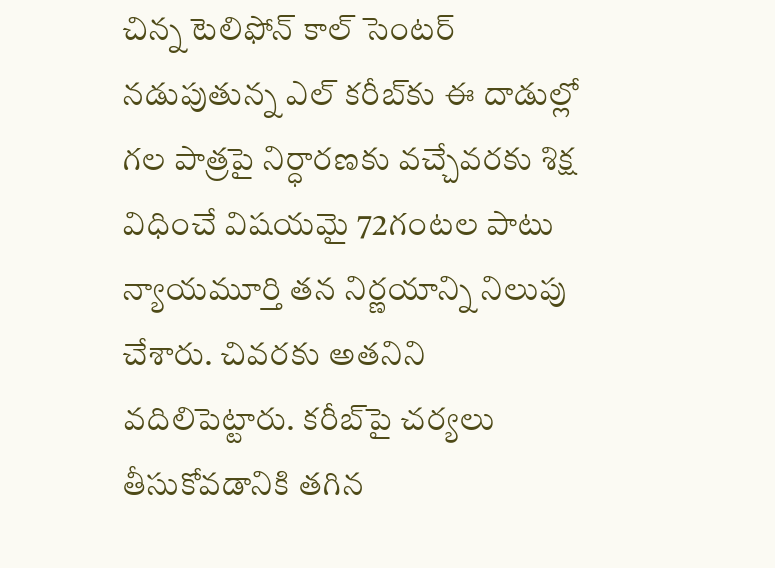చిన్న టెలిఫోన్‌ కాల్‌ సెంటర్‌ నడుపుతున్న ఎల్‌ కరీబ్‌కు ఈ దాడుల్లో గల పాత్రపై నిర్ధారణకు వచ్చేవరకు శిక్ష విధించే విషయమై 72గంటల పాటు న్యాయమూర్తి తన నిర్ణయాన్ని నిలుపు చేశారు. చివరకు అతనిని వదిలిపెట్టారు. కరీబ్‌పై చర్యలు తీసుకోవడానికి తగిన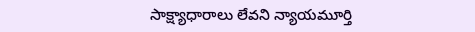సాక్ష్యాధారాలు లేవని న్యాయమూర్తి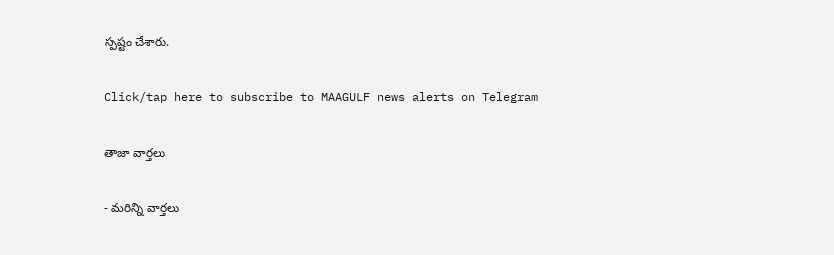స్పష్టం చేశారు.

Click/tap here to subscribe to MAAGULF news alerts on Telegram

తాజా వార్తలు

- మరిన్ని వార్తలు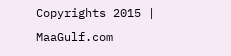Copyrights 2015 | MaaGulf.com